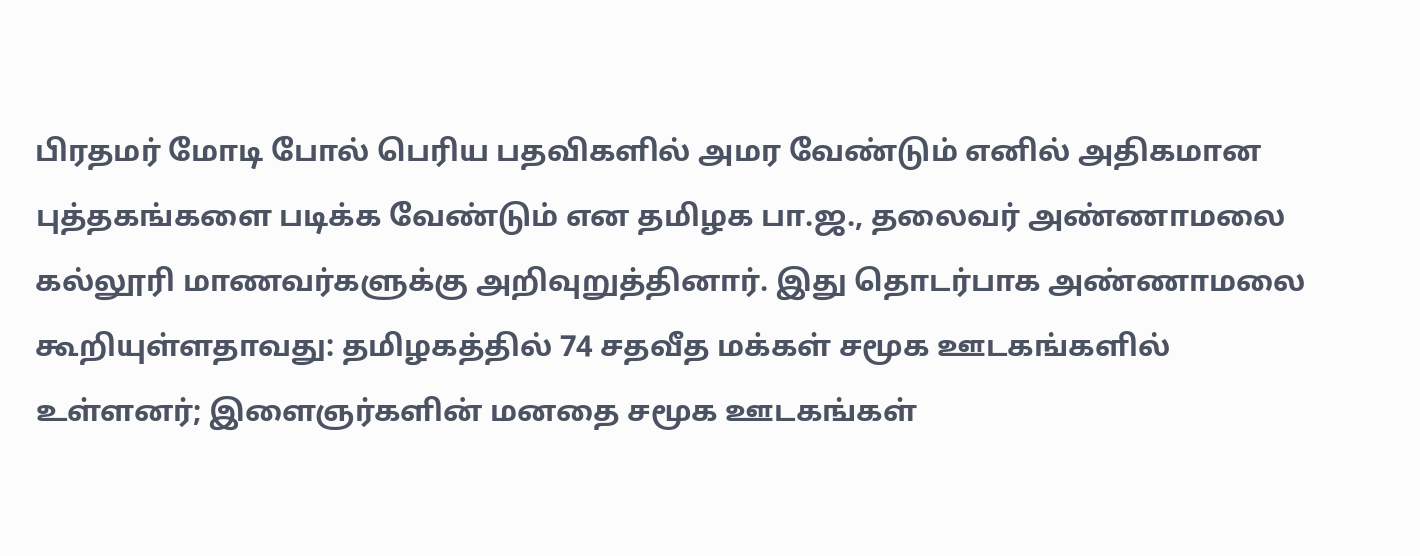பிரதமர் மோடி போல் பெரிய பதவிகளில் அமர வேண்டும் எனில் அதிகமான புத்தகங்களை படிக்க வேண்டும் என தமிழக பா.ஜ., தலைவர் அண்ணாமலை கல்லூரி மாணவர்களுக்கு அறிவுறுத்தினார். இது தொடர்பாக அண்ணாமலை கூறியுள்ளதாவது: தமிழகத்தில் 74 சதவீத மக்கள் சமூக ஊடகங்களில் உள்ளனர்; இளைஞர்களின் மனதை சமூக ஊடகங்கள்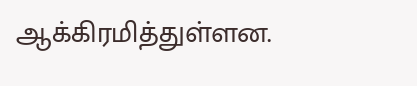ஆக்கிரமித்துள்ளன.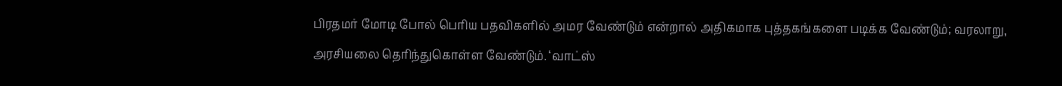பிரதமர் மோடி போல் பெரிய பதவிகளில் அமர வேண்டும் என்றால் அதிகமாக புத்தகங்களை படிக்க வேண்டும்; வரலாறு, அரசியலை தெரிந்துகொள்ள வேண்டும். ‘வாட்ஸ்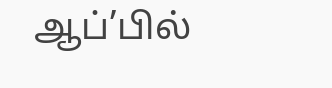ஆப்’பில்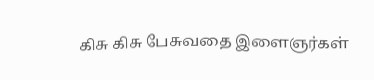கிசு கிசு பேசுவதை இளைஞர்கள்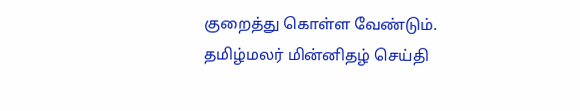குறைத்து கொள்ள வேண்டும்.
தமிழ்மலர் மின்னிதழ் செய்தி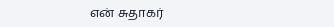என் சுதாகர்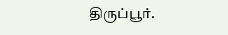திருப்பூர்.